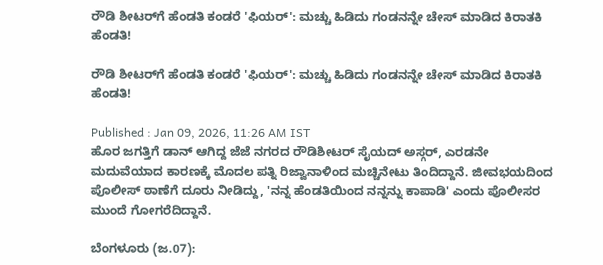ರೌಡಿ ಶೀಟರ್‌ಗೆ ಹೆಂಡತಿ ಕಂಡರೆ 'ಫಿಯರ್': ಮಚ್ಚು ಹಿಡಿದು ಗಂಡನನ್ನೇ ಚೇಸ್ ಮಾಡಿದ ಕಿರಾತಕಿ ಹೆಂಡತಿ!

ರೌಡಿ ಶೀಟರ್‌ಗೆ ಹೆಂಡತಿ ಕಂಡರೆ 'ಫಿಯರ್': ಮಚ್ಚು ಹಿಡಿದು ಗಂಡನನ್ನೇ ಚೇಸ್ ಮಾಡಿದ ಕಿರಾತಕಿ ಹೆಂಡತಿ!

Published : Jan 09, 2026, 11:26 AM IST
ಹೊರ ಜಗತ್ತಿಗೆ ಡಾನ್ ಆಗಿದ್ದ ಜೆಜೆ ನಗರದ ರೌಡಿಶೀಟರ್ ಸೈಯದ್ ಅಸ್ಗರ್, ಎರಡನೇ ಮದುವೆಯಾದ ಕಾರಣಕ್ಕೆ ಮೊದಲ ಪತ್ನಿ ರಿಜ್ವಾನಾಳಿಂದ ಮಚ್ಚಿನೇಟು ತಿಂದಿದ್ದಾನೆ. ಜೀವಭಯದಿಂದ ಪೊಲೀಸ್ ಠಾಣೆಗೆ ದೂರು ನೀಡಿದ್ದು, 'ನನ್ನ ಹೆಂಡತಿಯಿಂದ ನನ್ನನ್ನು ಕಾಪಾಡಿ' ಎಂದು ಪೊಲೀಸರ ಮುಂದೆ ಗೋಗರೆದಿದ್ದಾನೆ.

ಬೆಂಗಳೂರು (ಜ.07):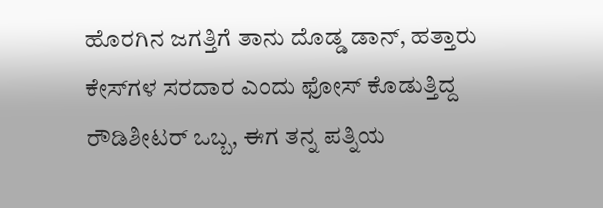ಹೊರಗಿನ ಜಗತ್ತಿಗೆ ತಾನು ದೊಡ್ಡ ಡಾನ್, ಹತ್ತಾರು ಕೇಸ್‌ಗಳ ಸರದಾರ ಎಂದು ಫೋಸ್ ಕೊಡುತ್ತಿದ್ದ ರೌಡಿಶೀಟರ್ ಒಬ್ಬ, ಈಗ ತನ್ನ ಪತ್ನಿಯ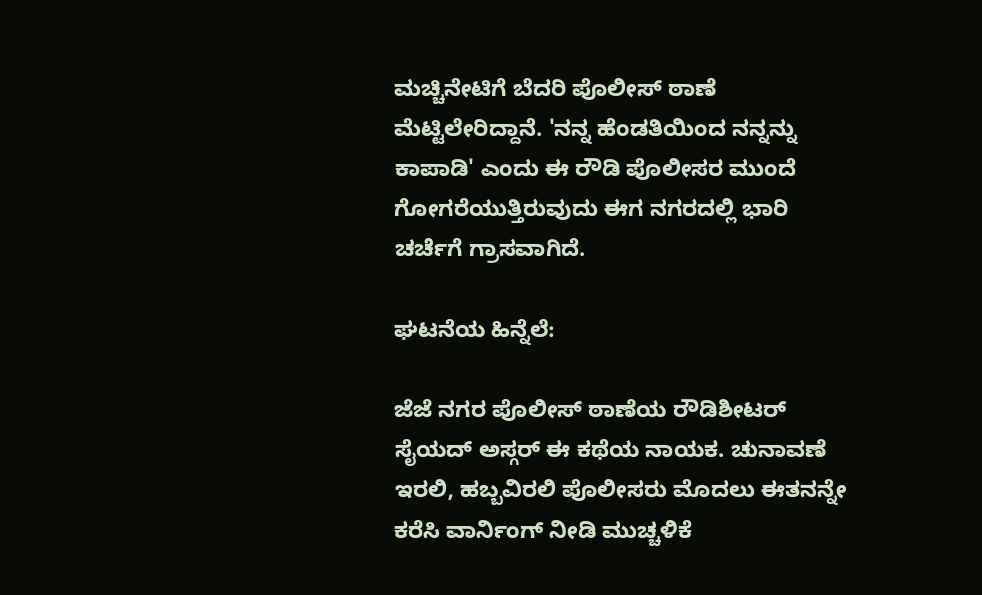ಮಚ್ಚಿನೇಟಿಗೆ ಬೆದರಿ ಪೊಲೀಸ್ ಠಾಣೆ ಮೆಟ್ಟಿಲೇರಿದ್ದಾನೆ. 'ನನ್ನ ಹೆಂಡತಿಯಿಂದ ನನ್ನನ್ನು ಕಾಪಾಡಿ' ಎಂದು ಈ ರೌಡಿ ಪೊಲೀಸರ ಮುಂದೆ ಗೋಗರೆಯುತ್ತಿರುವುದು ಈಗ ನಗರದಲ್ಲಿ ಭಾರಿ ಚರ್ಚೆಗೆ ಗ್ರಾಸವಾಗಿದೆ.

ಘಟನೆಯ ಹಿನ್ನೆಲೆ:

ಜೆಜೆ ನಗರ ಪೊಲೀಸ್ ಠಾಣೆಯ ರೌಡಿಶೀಟರ್ ಸೈಯದ್ ಅಸ್ಗರ್ ಈ ಕಥೆಯ ನಾಯಕ. ಚುನಾವಣೆ ಇರಲಿ, ಹಬ್ಬವಿರಲಿ ಪೊಲೀಸರು ಮೊದಲು ಈತನನ್ನೇ ಕರೆಸಿ ವಾರ್ನಿಂಗ್ ನೀಡಿ ಮುಚ್ಚಳಿಕೆ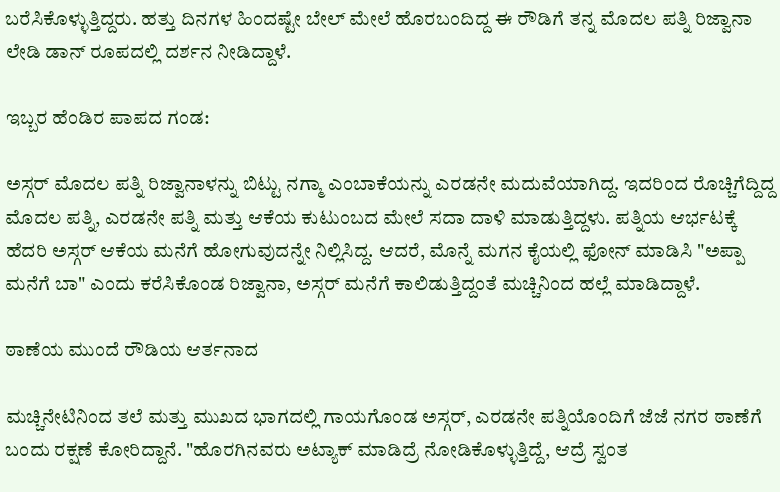ಬರೆಸಿಕೊಳ್ಳುತ್ತಿದ್ದರು. ಹತ್ತು ದಿನಗಳ ಹಿಂದಷ್ಟೇ ಬೇಲ್ ಮೇಲೆ ಹೊರಬಂದಿದ್ದ ಈ ರೌಡಿಗೆ ತನ್ನ ಮೊದಲ ಪತ್ನಿ ರಿಜ್ವಾನಾ ಲೇಡಿ ಡಾನ್ ರೂಪದಲ್ಲಿ ದರ್ಶನ ನೀಡಿದ್ದಾಳೆ.

ಇಬ್ಬರ ಹೆಂಡಿರ ಪಾಪದ ಗಂಡ:

ಅಸ್ಗರ್ ಮೊದಲ ಪತ್ನಿ ರಿಜ್ವಾನಾಳನ್ನು ಬಿಟ್ಟು ನಗ್ಮಾ ಎಂಬಾಕೆಯನ್ನು ಎರಡನೇ ಮದುವೆಯಾಗಿದ್ದ. ಇದರಿಂದ ರೊಚ್ಚಿಗೆದ್ದಿದ್ದ ಮೊದಲ ಪತ್ನಿ, ಎರಡನೇ ಪತ್ನಿ ಮತ್ತು ಆಕೆಯ ಕುಟುಂಬದ ಮೇಲೆ ಸದಾ ದಾಳಿ ಮಾಡುತ್ತಿದ್ದಳು. ಪತ್ನಿಯ ಆರ್ಭಟಕ್ಕೆ ಹೆದರಿ ಅಸ್ಗರ್ ಆಕೆಯ ಮನೆಗೆ ಹೋಗುವುದನ್ನೇ ನಿಲ್ಲಿಸಿದ್ದ. ಆದರೆ, ಮೊನ್ನೆ ಮಗನ ಕೈಯಲ್ಲಿ ಫೋನ್ ಮಾಡಿಸಿ "ಅಪ್ಪಾ ಮನೆಗೆ ಬಾ" ಎಂದು ಕರೆಸಿಕೊಂಡ ರಿಜ್ವಾನಾ, ಅಸ್ಗರ್ ಮನೆಗೆ ಕಾಲಿಡುತ್ತಿದ್ದಂತೆ ಮಚ್ಚಿನಿಂದ ಹಲ್ಲೆ ಮಾಡಿದ್ದಾಳೆ.

ಠಾಣೆಯ ಮುಂದೆ ರೌಡಿಯ ಆರ್ತನಾದ

ಮಚ್ಚಿನೇಟಿನಿಂದ ತಲೆ ಮತ್ತು ಮುಖದ ಭಾಗದಲ್ಲಿ ಗಾಯಗೊಂಡ ಅಸ್ಗರ್, ಎರಡನೇ ಪತ್ನಿಯೊಂದಿಗೆ ಜೆಜೆ ನಗರ ಠಾಣೆಗೆ ಬಂದು ರಕ್ಷಣೆ ಕೋರಿದ್ದಾನೆ. "ಹೊರಗಿನವರು ಅಟ್ಯಾಕ್ ಮಾಡಿದ್ರೆ ನೋಡಿಕೊಳ್ಳುತ್ತಿದ್ದೆ, ಆದ್ರೆ ಸ್ವಂತ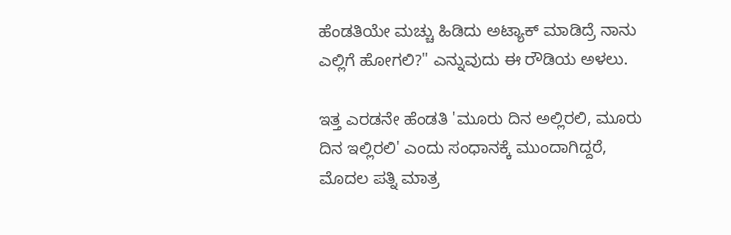ಹೆಂಡತಿಯೇ ಮಚ್ಚು ಹಿಡಿದು ಅಟ್ಯಾಕ್ ಮಾಡಿದ್ರೆ ನಾನು ಎಲ್ಲಿಗೆ ಹೋಗಲಿ?" ಎನ್ನುವುದು ಈ ರೌಡಿಯ ಅಳಲು.

ಇತ್ತ ಎರಡನೇ ಹೆಂಡತಿ 'ಮೂರು ದಿನ ಅಲ್ಲಿರಲಿ, ಮೂರು ದಿನ ಇಲ್ಲಿರಲಿ' ಎಂದು ಸಂಧಾನಕ್ಕೆ ಮುಂದಾಗಿದ್ದರೆ, ಮೊದಲ ಪತ್ನಿ ಮಾತ್ರ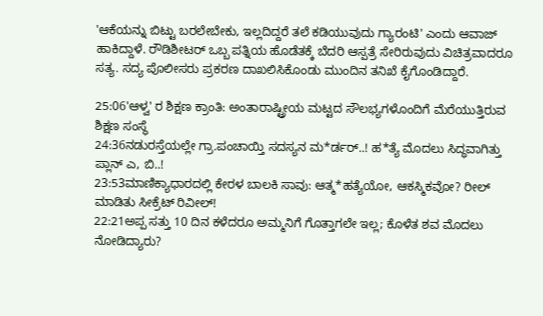'ಆಕೆಯನ್ನು ಬಿಟ್ಟು ಬರಲೇಬೇಕು, ಇಲ್ಲದಿದ್ದರೆ ತಲೆ ಕಡಿಯುವುದು ಗ್ಯಾರಂಟಿ' ಎಂದು ಆವಾಜ್ ಹಾಕಿದ್ದಾಳೆ. ರೌಡಿಶೀಟರ್ ಒಬ್ಬ ಪತ್ನಿಯ ಹೊಡೆತಕ್ಕೆ ಬೆದರಿ ಆಸ್ಪತ್ರೆ ಸೇರಿರುವುದು ವಿಚಿತ್ರವಾದರೂ ಸತ್ಯ. ಸದ್ಯ ಪೊಲೀಸರು ಪ್ರಕರಣ ದಾಖಲಿಸಿಕೊಂಡು ಮುಂದಿನ ತನಿಖೆ ಕೈಗೊಂಡಿದ್ದಾರೆ.

25:06'ಆಳ್ವ' ರ ಶಿಕ್ಷಣ ಕ್ರಾಂತಿ: ಅಂತಾರಾಷ್ಟ್ರೀಯ ಮಟ್ಟದ ಸೌಲಭ್ಯಗಳೊಂದಿಗೆ ಮೆರೆಯುತ್ತಿರುವ ಶಿಕ್ಷಣ ಸಂಸ್ಥೆ
24:36ನಡುರಸ್ತೆಯಲ್ಲೇ ಗ್ರಾ.ಪಂಚಾಯ್ತಿ ಸದಸ್ಯನ ಮ*ರ್ಡರ್..! ಹ*ತ್ಯೆ ಮೊದಲು ಸಿದ್ಧವಾಗಿತ್ತು ಪ್ಲಾನ್‌ ಎ, ಬಿ..!
23:53ಮಾಣಿಕ್ಯಾಧಾರದಲ್ಲಿ ಕೇರಳ ಬಾಲಕಿ ಸಾವು: ಆತ್ಮ*ಹತ್ಯೆಯೋ, ಆಕಸ್ಮಿಕವೋ? ರೀಲ್ ಮಾಡಿತು ಸೀಕ್ರೆಟ್ ರಿವೀಲ್!
22:21ಅಪ್ಪ ಸತ್ತು 10 ದಿನ ಕಳೆದರೂ ಅಮ್ಮನಿಗೆ ಗೊತ್ತಾಗಲೇ ಇಲ್ಲ; ಕೊಳೆತ ಶವ ಮೊದಲು ನೋಡಿದ್ಯಾರು?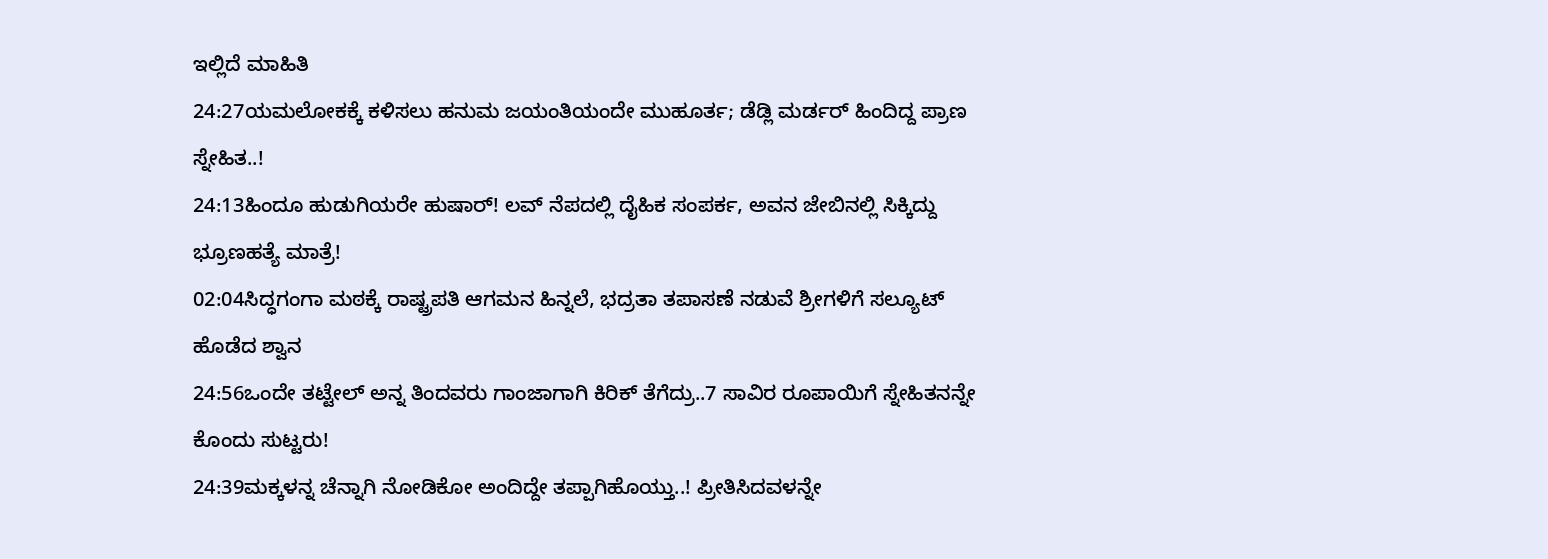ಇಲ್ಲಿದೆ ಮಾಹಿತಿ
24:27ಯಮಲೋಕಕ್ಕೆ ಕಳಿಸಲು ಹನುಮ ಜಯಂತಿಯಂದೇ ಮುಹೂರ್ತ; ಡೆಡ್ಲಿ ಮರ್ಡರ್ ಹಿಂದಿದ್ದ ಪ್ರಾಣ ಸ್ನೇಹಿತ..!
24:13ಹಿಂದೂ ಹುಡುಗಿಯರೇ ಹುಷಾರ್! ಲವ್ ನೆಪದಲ್ಲಿ ದೈಹಿಕ ಸಂಪರ್ಕ, ಅವನ ಜೇಬಿನಲ್ಲಿ ಸಿಕ್ಕಿದ್ದು ಭ್ರೂಣಹತ್ಯೆ ಮಾತ್ರೆ!
02:04ಸಿದ್ಧಗಂಗಾ ಮಠಕ್ಕೆ ರಾಷ್ಟ್ರಪತಿ ಆಗಮನ ಹಿನ್ನಲೆ, ಭದ್ರತಾ ತಪಾಸಣೆ ನಡುವೆ ಶ್ರೀಗಳಿಗೆ ಸಲ್ಯೂಟ್ ಹೊಡೆದ ಶ್ವಾನ
24:56ಒಂದೇ ತಟ್ಟೇಲ್‌ ಅನ್ನ ತಿಂದವರು ಗಾಂಜಾಗಾಗಿ ಕಿರಿಕ್‌ ತೆಗೆದ್ರು..7 ಸಾವಿರ ರೂಪಾಯಿಗೆ ಸ್ನೇಹಿತನನ್ನೇ ಕೊಂದು ಸುಟ್ಟರು!
24:39ಮಕ್ಕಳನ್ನ ಚೆನ್ನಾಗಿ ನೋಡಿಕೋ ಅಂದಿದ್ದೇ ತಪ್ಪಾಗಿಹೊಯ್ತು..! ಪ್ರೀತಿಸಿದವಳನ್ನೇ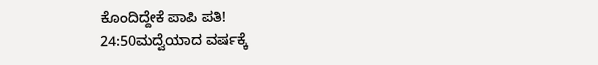ಕೊಂದಿದ್ದೇಕೆ ಪಾಪಿ ಪತಿ!
24:50ಮದ್ವೆಯಾದ ವರ್ಷಕ್ಕೆ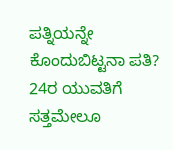ಪತ್ನಿಯನ್ನೇ ಕೊಂದುಬಿಟ್ಟನಾ ಪತಿ? 24ರ ಯುವತಿಗೆ ಸತ್ತಮೇಲೂ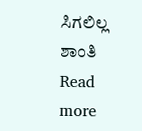ಸಿಗಲಿಲ್ಲ ಶಾಂತಿ
Read more